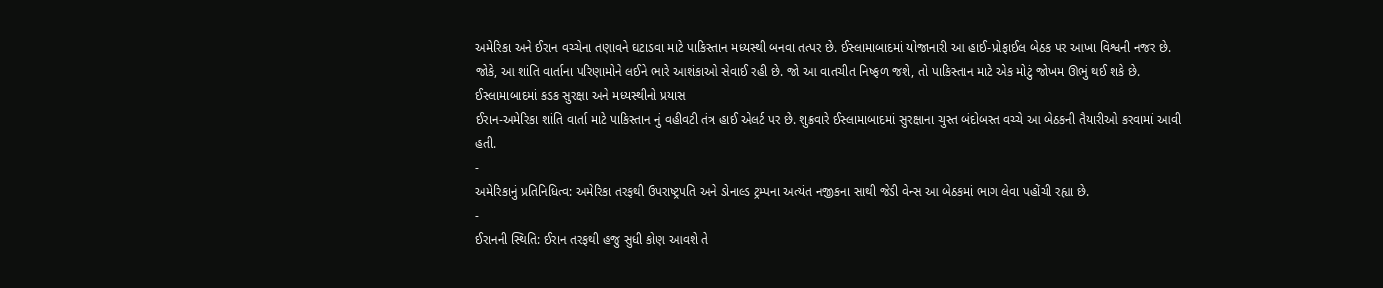અમેરિકા અને ઈરાન વચ્ચેના તણાવને ઘટાડવા માટે પાકિસ્તાન મધ્યસ્થી બનવા તત્પર છે. ઈસ્લામાબાદમાં યોજાનારી આ હાઈ-પ્રોફાઈલ બેઠક પર આખા વિશ્વની નજર છે. જોકે, આ શાંતિ વાર્તાના પરિણામોને લઈને ભારે આશંકાઓ સેવાઈ રહી છે. જો આ વાતચીત નિષ્ફળ જશે, તો પાકિસ્તાન માટે એક મોટું જોખમ ઊભું થઈ શકે છે.
ઈસ્લામાબાદમાં કડક સુરક્ષા અને મધ્યસ્થીનો પ્રયાસ
ઈરાન-અમેરિકા શાંતિ વાર્તા માટે પાકિસ્તાન નું વહીવટી તંત્ર હાઈ એલર્ટ પર છે. શુક્રવારે ઈસ્લામાબાદમાં સુરક્ષાના ચુસ્ત બંદોબસ્ત વચ્ચે આ બેઠકની તૈયારીઓ કરવામાં આવી હતી.
-
અમેરિકાનું પ્રતિનિધિત્વ: અમેરિકા તરફથી ઉપરાષ્ટ્રપતિ અને ડોનાલ્ડ ટ્રમ્પના અત્યંત નજીકના સાથી જેડી વેન્સ આ બેઠકમાં ભાગ લેવા પહોંચી રહ્યા છે.
-
ઈરાનની સ્થિતિ: ઈરાન તરફથી હજુ સુધી કોણ આવશે તે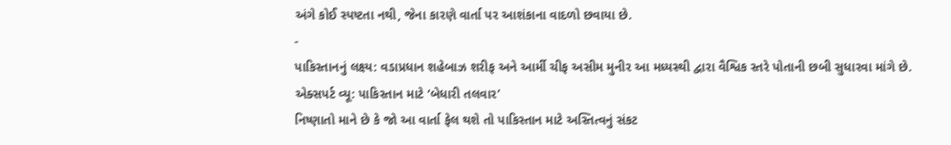અંગે કોઈ સ્પષ્ટતા નથી, જેના કારણે વાર્તા પર આશંકાના વાદળો છવાયા છે.
-
પાકિસ્તાનનું લક્ષ્ય: વડાપ્રધાન શહેબાઝ શરીફ અને આર્મી ચીફ અસીમ મુનીર આ મધ્યસ્થી દ્વારા વૈશ્વિક સ્તરે પોતાની છબી સુધારવા માંગે છે.
એક્સપર્ટ વ્યૂ: પાકિસ્તાન માટે ‘બેધારી તલવાર’
નિષ્ણાતો માને છે કે જો આ વાર્તા ફેલ થશે તો પાકિસ્તાન માટે અસ્તિત્વનું સંકટ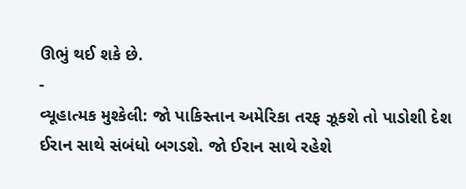ઊભું થઈ શકે છે.
-
વ્યૂહાત્મક મુશ્કેલી: જો પાકિસ્તાન અમેરિકા તરફ ઝૂકશે તો પાડોશી દેશ ઈરાન સાથે સંબંધો બગડશે. જો ઈરાન સાથે રહેશે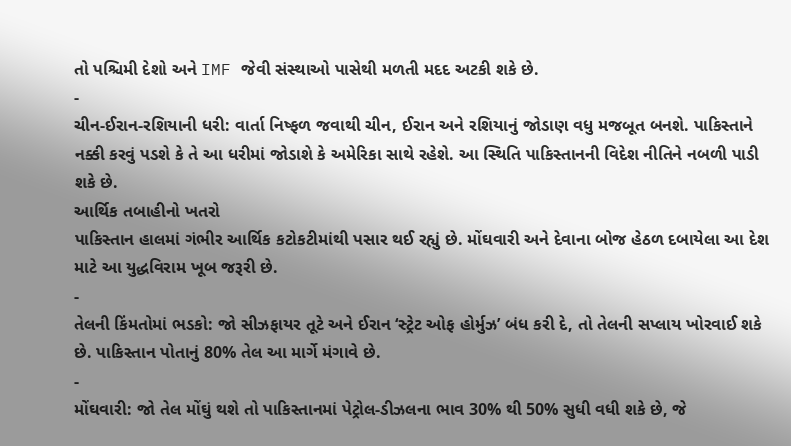તો પશ્ચિમી દેશો અને IMF જેવી સંસ્થાઓ પાસેથી મળતી મદદ અટકી શકે છે.
-
ચીન-ઈરાન-રશિયાની ધરી: વાર્તા નિષ્ફળ જવાથી ચીન, ઈરાન અને રશિયાનું જોડાણ વધુ મજબૂત બનશે. પાકિસ્તાને નક્કી કરવું પડશે કે તે આ ધરીમાં જોડાશે કે અમેરિકા સાથે રહેશે. આ સ્થિતિ પાકિસ્તાનની વિદેશ નીતિને નબળી પાડી શકે છે.
આર્થિક તબાહીનો ખતરો
પાકિસ્તાન હાલમાં ગંભીર આર્થિક કટોકટીમાંથી પસાર થઈ રહ્યું છે. મોંઘવારી અને દેવાના બોજ હેઠળ દબાયેલા આ દેશ માટે આ યુદ્ધવિરામ ખૂબ જરૂરી છે.
-
તેલની કિંમતોમાં ભડકો: જો સીઝફાયર તૂટે અને ઈરાન ‘સ્ટ્રેટ ઓફ હોર્મુઝ’ બંધ કરી દે, તો તેલની સપ્લાય ખોરવાઈ શકે છે. પાકિસ્તાન પોતાનું 80% તેલ આ માર્ગે મંગાવે છે.
-
મોંઘવારી: જો તેલ મોંઘું થશે તો પાકિસ્તાનમાં પેટ્રોલ-ડીઝલના ભાવ 30% થી 50% સુધી વધી શકે છે, જે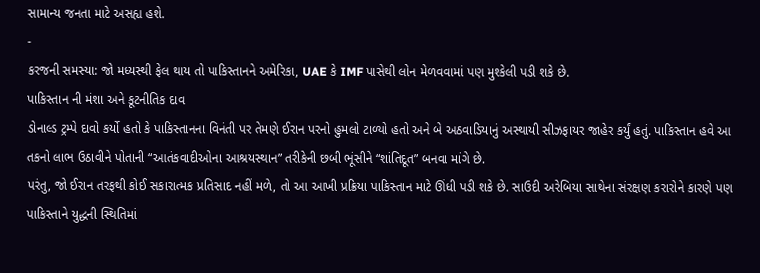સામાન્ય જનતા માટે અસહ્ય હશે.
-
કરજની સમસ્યા: જો મધ્યસ્થી ફેલ થાય તો પાકિસ્તાનને અમેરિકા, UAE કે IMF પાસેથી લોન મેળવવામાં પણ મુશ્કેલી પડી શકે છે.
પાકિસ્તાન ની મંશા અને કૂટનીતિક દાવ
ડોનાલ્ડ ટ્રમ્પે દાવો કર્યો હતો કે પાકિસ્તાનના વિનંતી પર તેમણે ઈરાન પરનો હુમલો ટાળ્યો હતો અને બે અઠવાડિયાનું અસ્થાયી સીઝફાયર જાહેર કર્યું હતું. પાકિસ્તાન હવે આ તકનો લાભ ઉઠાવીને પોતાની “આતંકવાદીઓના આશ્રયસ્થાન” તરીકેની છબી ભૂંસીને “શાંતિદૂત” બનવા માંગે છે.
પરંતુ, જો ઈરાન તરફથી કોઈ સકારાત્મક પ્રતિસાદ નહીં મળે, તો આ આખી પ્રક્રિયા પાકિસ્તાન માટે ઊંધી પડી શકે છે. સાઉદી અરેબિયા સાથેના સંરક્ષણ કરારોને કારણે પણ પાકિસ્તાને યુદ્ધની સ્થિતિમાં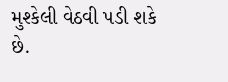મુશ્કેલી વેઠવી પડી શકે છે.